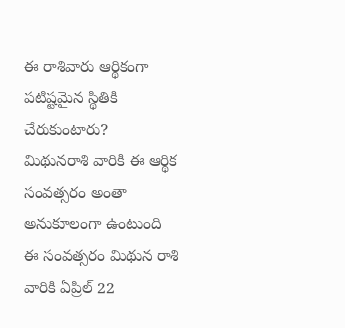ఈ రాశివారు ఆర్థికంగా పటిష్టమైన స్థితికి చేరుకుంటారు?
మిథునరాశి వారికి ఈ ఆర్థిక సంవత్సరం అంతా అనుకూలంగా ఉంటుంది
ఈ సంవత్సరం మిథున రాశి వారికి ఏప్రిల్ 22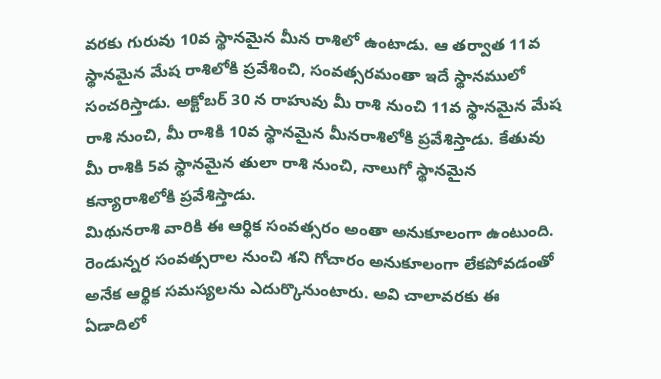వరకు గురువు 10వ స్థానమైన మీన రాశిలో ఉంటాడు. ఆ తర్వాత 11వ స్థానమైన మేష రాశిలోకి ప్రవేశించి, సంవత్సరమంతా ఇదే స్థానములో సంచరిస్తాడు. అక్టోబర్ 30 న రాహువు మీ రాశి నుంచి 11వ స్థానమైన మేష రాశి నుంచి, మీ రాశికి 10వ స్థానమైన మీనరాశిలోకి ప్రవేశిస్తాడు. కేతువు మీ రాశికి 5వ స్థానమైన తులా రాశి నుంచి, నాలుగో స్థానమైన కన్యారాశిలోకి ప్రవేశిస్తాడు.
మిథునరాశి వారికి ఈ ఆర్థిక సంవత్సరం అంతా అనుకూలంగా ఉంటుంది. రెండున్నర సంవత్సరాల నుంచి శని గోచారం అనుకూలంగా లేకపోవడంతో అనేక ఆర్థిక సమస్యలను ఎదుర్కొనుంటారు. అవి చాలావరకు ఈ ఏడాదిలో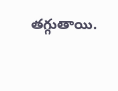తగ్గుతాయి.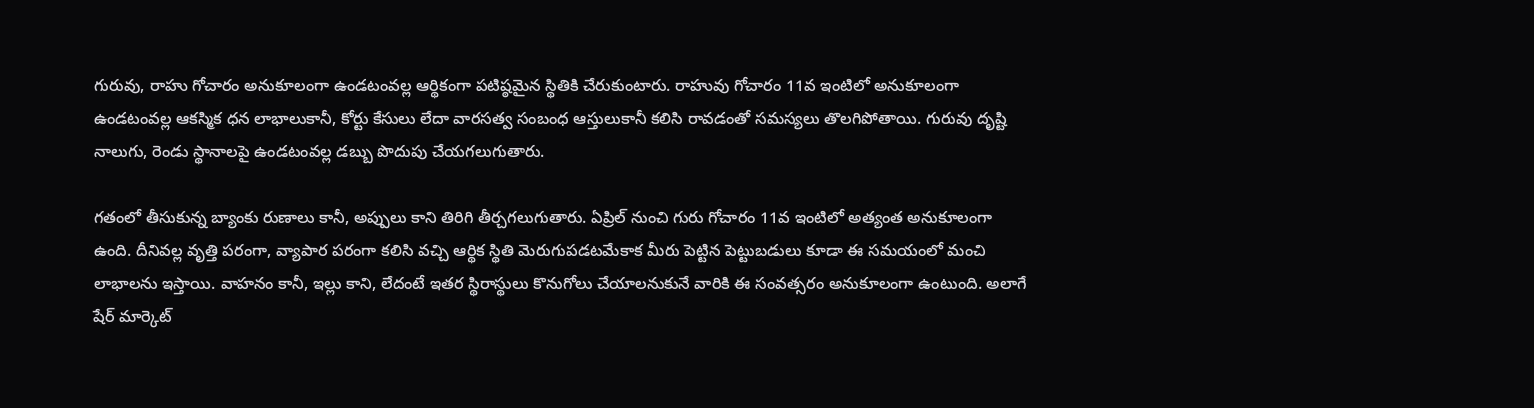గురువు, రాహు గోచారం అనుకూలంగా ఉండటంవల్ల ఆర్థికంగా పటిష్ఠమైన స్థితికి చేరుకుంటారు. రాహువు గోచారం 11వ ఇంటిలో అనుకూలంగా ఉండటంవల్ల ఆకస్మిక ధన లాభాలుకానీ, కోర్టు కేసులు లేదా వారసత్వ సంబంధ ఆస్తులుకానీ కలిసి రావడంతో సమస్యలు తొలగిపోతాయి. గురువు దృష్టి నాలుగు, రెండు స్థానాలపై ఉండటంవల్ల డబ్బు పొదుపు చేయగలుగుతారు.

గతంలో తీసుకున్న బ్యాంకు రుణాలు కానీ, అప్పులు కాని తిరిగి తీర్చగలుగుతారు. ఏప్రిల్ నుంచి గురు గోచారం 11వ ఇంటిలో అత్యంత అనుకూలంగా ఉంది. దీనివల్ల వృత్తి పరంగా, వ్యాపార పరంగా కలిసి వచ్చి ఆర్థిక స్థితి మెరుగుపడటమేకాక మీరు పెట్టిన పెట్టుబడులు కూడా ఈ సమయంలో మంచి లాభాలను ఇస్తాయి. వాహనం కానీ, ఇల్లు కాని, లేదంటే ఇతర స్థిరాస్థులు కొనుగోలు చేయాలనుకునే వారికి ఈ సంవత్సరం అనుకూలంగా ఉంటుంది. అలాగే షేర్ మార్కెట్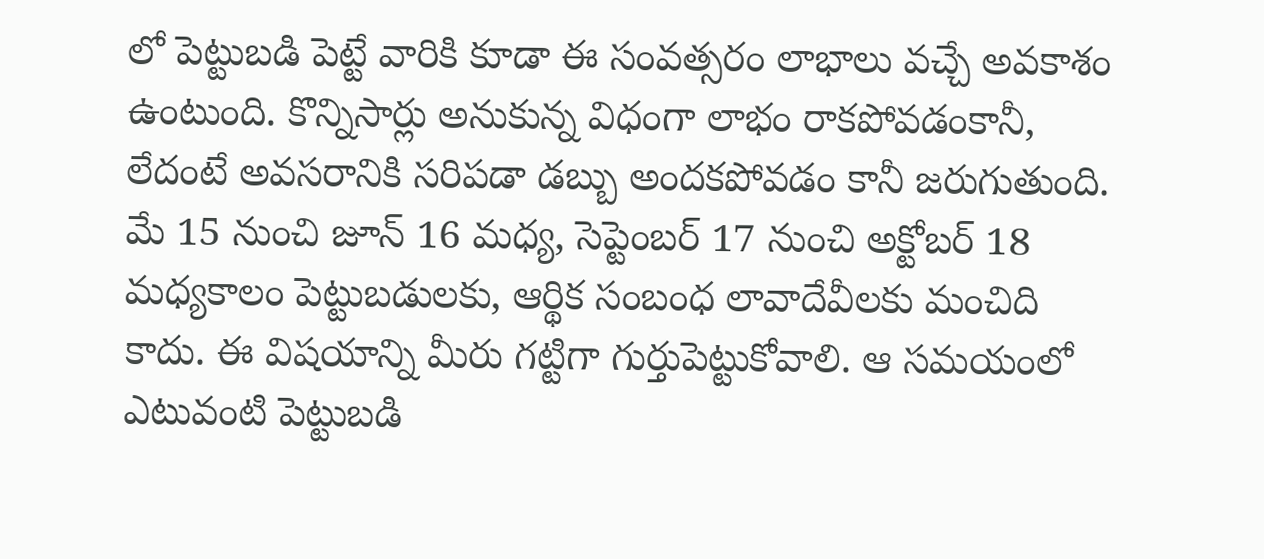లో పెట్టుబడి పెట్టే వారికి కూడా ఈ సంవత్సరం లాభాలు వచ్చే అవకాశం ఉంటుంది. కొన్నిసార్లు అనుకున్న విధంగా లాభం రాకపోవడంకానీ, లేదంటే అవసరానికి సరిపడా డబ్బు అందకపోవడం కానీ జరుగుతుంది. మే 15 నుంచి జూన్ 16 మధ్య, సెప్టెంబర్ 17 నుంచి అక్టోబర్ 18 మధ్యకాలం పెట్టుబడులకు, ఆర్థిక సంబంధ లావాదేవీలకు మంచిది కాదు. ఈ విషయాన్ని మీరు గట్టిగా గుర్తుపెట్టుకోవాలి. ఆ సమయంలో ఎటువంటి పెట్టుబడి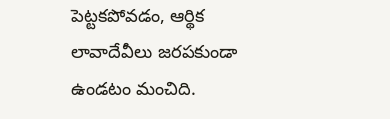పెట్టకపోవడం, ఆర్థిక లావాదేవీలు జరపకుండా ఉండటం మంచిది.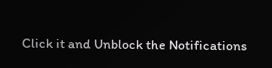Click it and Unblock the Notifications